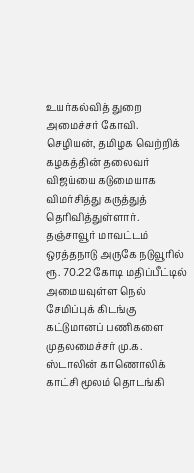உயர்கல்வித் துறை அமைச்சர் கோவி. செழியன், தமிழக வெற்றிக் கழகத்தின் தலைவர் விஜய்யை கடுமையாக விமர்சித்து கருத்துத் தெரிவித்துள்ளார். தஞ்சாவூர் மாவட்டம் ஒரத்தநாடு அருகே நடுவூரில் ரூ. 70.22 கோடி மதிப்பீட்டில் அமையவுள்ள நெல் சேமிப்புக் கிடங்கு கட்டுமானப் பணிகளை முதலமைச்சர் மு.க. ஸ்டாலின் காணொலிக் காட்சி மூலம் தொடங்கி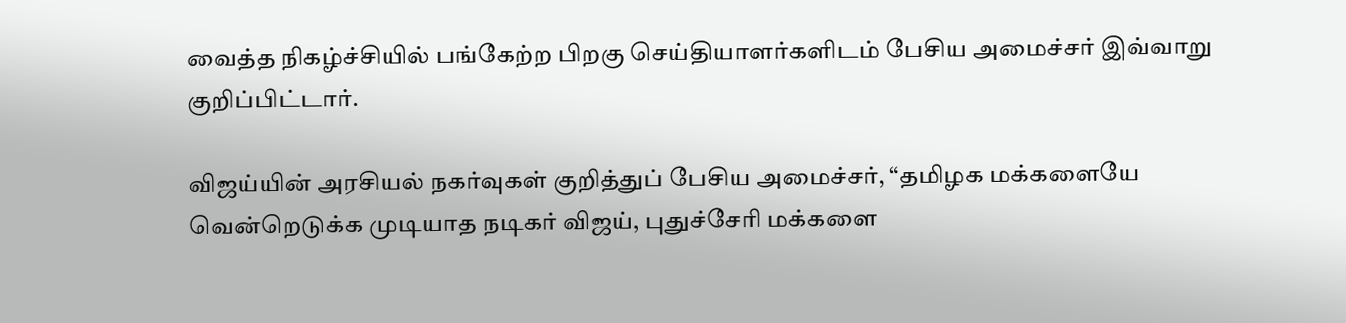வைத்த நிகழ்ச்சியில் பங்கேற்ற பிறகு செய்தியாளர்களிடம் பேசிய அமைச்சர் இவ்வாறு குறிப்பிட்டார்.

விஜய்யின் அரசியல் நகர்வுகள் குறித்துப் பேசிய அமைச்சர், “தமிழக மக்களையே வென்றெடுக்க முடியாத நடிகர் விஜய், புதுச்சேரி மக்களை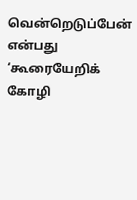வென்றெடுப்பேன் என்பது ‘கூரையேறிக் கோழி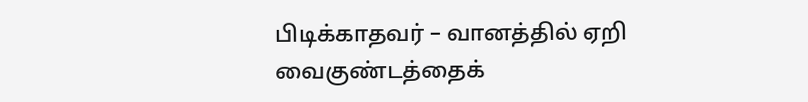பிடிக்காதவர் – வானத்தில் ஏறி வைகுண்டத்தைக்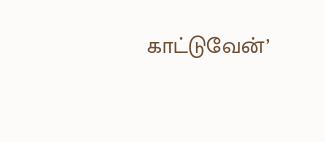காட்டுவேன்’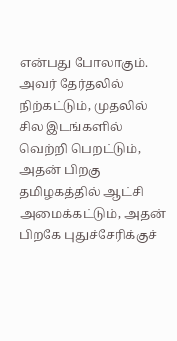என்பது போலாகும். அவர் தேர்தலில் நிற்கட்டும், முதலில் சில இடங்களில் வெற்றி பெறட்டும், அதன் பிறகு தமிழகத்தில் ஆட்சி அமைக்கட்டும், அதன் பிறகே புதுச்சேரிக்குச்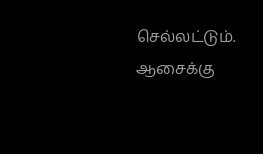செல்லட்டும். ஆசைக்கு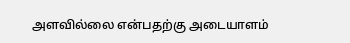அளவில்லை என்பதற்கு அடையாளம்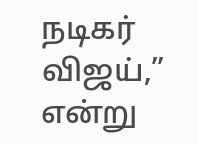நடிகர் விஜய்,” என்று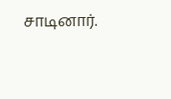சாடினார்.